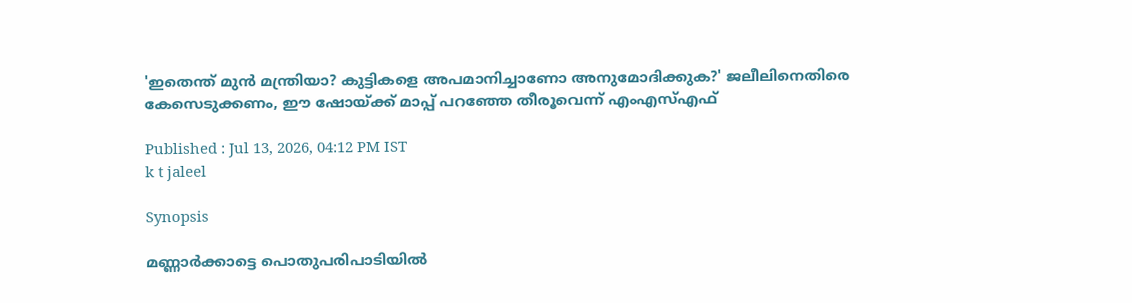'ഇതെന്ത് മുൻ മന്ത്രിയാ? കുട്ടികളെ അപമാനിച്ചാണോ അനുമോദിക്കുക?' ജലീലിനെതിരെ കേസെടുക്കണം, ഈ ഷോയ്ക്ക് മാപ്പ് പറഞ്ഞേ തീരൂവെന്ന് എംഎസ്എഫ്

Published : Jul 13, 2026, 04:12 PM IST
k t jaleel

Synopsis

മണ്ണാർക്കാട്ടെ പൊതുപരിപാടിയിൽ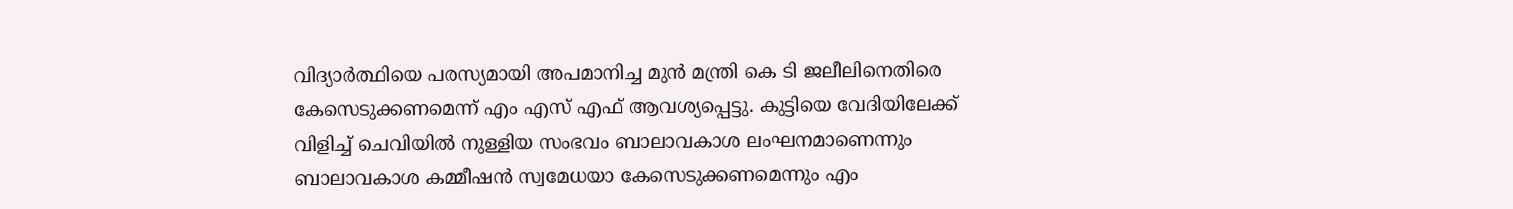വിദ്യാർത്ഥിയെ പരസ്യമായി അപമാനിച്ച മുൻ മന്ത്രി കെ ടി ജലീലിനെതിരെ കേസെടുക്കണമെന്ന് എം എസ് എഫ് ആവശ്യപ്പെട്ടു. കുട്ടിയെ വേദിയിലേക്ക് വിളിച്ച് ചെവിയിൽ നുള്ളിയ സംഭവം ബാലാവകാശ ലംഘനമാണെന്നും ബാലാവകാശ കമ്മീഷൻ സ്വമേധയാ കേസെടുക്കണമെന്നും എം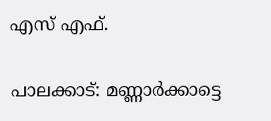എസ് എഫ്.

പാലക്കാട്: മണ്ണാർക്കാട്ടെ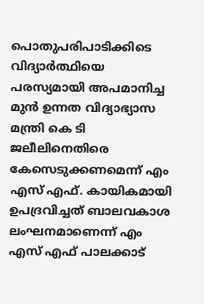പൊതുപരിപാടിക്കിടെ വിദ്യാർത്ഥിയെ പരസ്യമായി അപമാനിച്ച മുൻ ഉന്നത വിദ്യാഭ്യാസ മന്ത്രി കെ ടി ജലീലിനെതിരെ കേസെടുക്കണമെന്ന് എം എസ് എഫ്. കായികമായി ഉപദ്രവിച്ചത് ബാലവകാശ ലംഘനമാണെന്ന് എം എസ് എഫ് പാലക്കാട്‌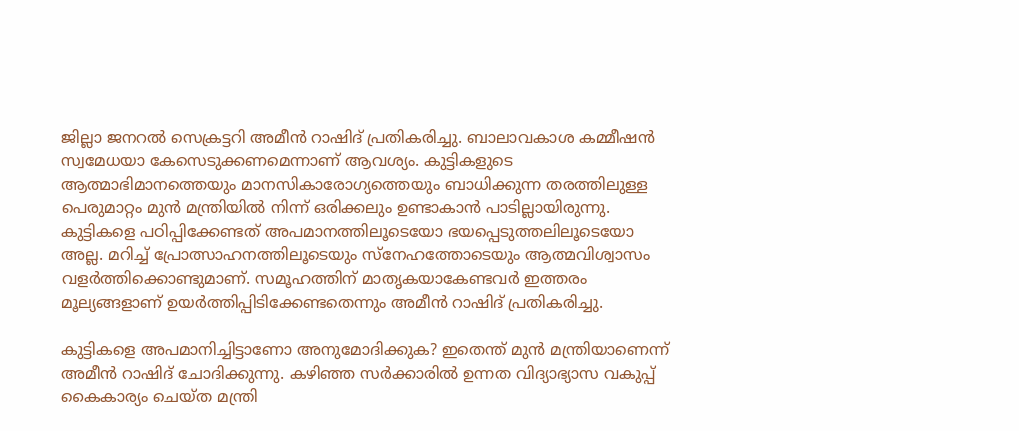ജില്ലാ ജനറൽ സെക്രട്ടറി അമീൻ റാഷിദ്‌ പ്രതികരിച്ചു. ബാലാവകാശ കമ്മീഷൻ സ്വമേധയാ കേസെടുക്കണമെന്നാണ് ആവശ്യം. കുട്ടികളുടെ ആത്മാഭിമാനത്തെയും മാനസികാരോഗ്യത്തെയും ബാധിക്കുന്ന തരത്തിലുള്ള പെരുമാറ്റം മുൻ മന്ത്രിയിൽ നിന്ന് ഒരിക്കലും ഉണ്ടാകാൻ പാടില്ലായിരുന്നു. കുട്ടികളെ പഠിപ്പിക്കേണ്ടത് അപമാനത്തിലൂടെയോ ഭയപ്പെടുത്തലിലൂടെയോ അല്ല. മറിച്ച് പ്രോത്സാഹനത്തിലൂടെയും സ്നേഹത്തോടെയും ആത്മവിശ്വാസം വളർത്തിക്കൊണ്ടുമാണ്. സമൂഹത്തിന് മാതൃകയാകേണ്ടവർ ഇത്തരം മൂല്യങ്ങളാണ് ഉയർത്തിപ്പിടിക്കേണ്ടതെന്നും അമീൻ റാഷിദ്‌ പ്രതികരിച്ചു.

കുട്ടികളെ അപമാനിച്ചിട്ടാണോ അനുമോദിക്കുക? ഇതെന്ത് മുൻ മന്ത്രിയാണെന്ന് അമീൻ റാഷിദ്‌ ചോദിക്കുന്നു. കഴിഞ്ഞ സർക്കാരിൽ ഉന്നത വിദ്യാഭ്യാസ വകുപ്പ് കൈകാര്യം ചെയ്ത മന്ത്രി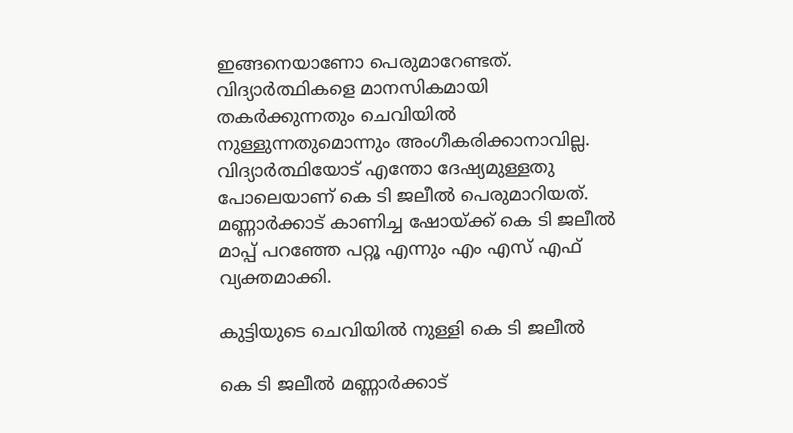ഇങ്ങനെയാണോ പെരുമാറേണ്ടത്. വിദ്യാർത്ഥികളെ മാനസികമായി തകർക്കുന്നതും ചെവിയിൽ നുള്ളുന്നതുമൊന്നും അംഗീകരിക്കാനാവില്ല. വിദ്യാർത്ഥിയോട് എന്തോ ദേഷ്യമുള്ളതു പോലെയാണ് കെ ടി ജലീൽ പെരുമാറിയത്. മണ്ണാർക്കാട് കാണിച്ച ഷോയ്ക്ക് കെ ടി ജലീൽ മാപ്പ് പറഞ്ഞേ പറ്റൂ എന്നും എം എസ് എഫ് വ്യക്തമാക്കി.

കുട്ടിയുടെ ചെവിയിൽ നുള്ളി കെ ടി ജലീൽ

കെ ടി ജലീൽ മണ്ണാർക്കാട്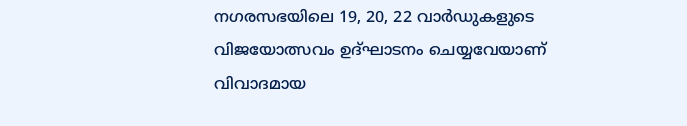നഗരസഭയിലെ 19, 20, 22 വാര്‍ഡുകളുടെ വിജയോത്സവം ഉദ്ഘാടനം ചെയ്യവേയാണ് വിവാദമായ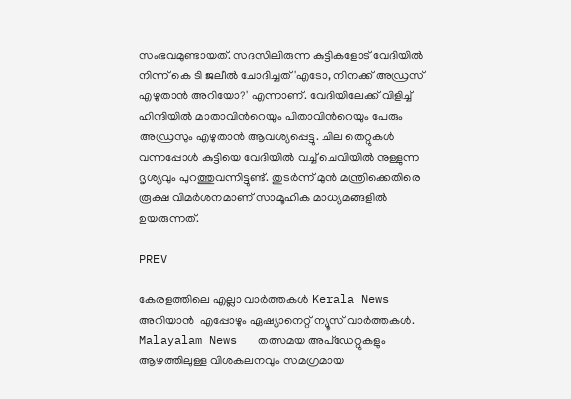സംഭവമുണ്ടായത്. സദസിലിരുന്ന കുട്ടികളോട് വേദിയിൽ നിന്ന് കെ ടി ജലീൽ ചോദിച്ചത് 'എടോ, നിനക്ക് അഡ്രസ് എഴുതാൻ അറിയോ?' എന്നാണ്. വേദിയിലേക്ക് വിളിച്ച് ഹിന്ദിയിൽ മാതാവിന്‍റെയും പിതാവിന്‍റെയും പേരും അഡ്രസും എഴുതാൻ ആവശ്യപ്പെട്ടു. ചില തെറ്റുകൾ വന്നപ്പോൾ കുട്ടിയെ വേദിയിൽ വച്ച് ചെവിയിൽ നുള്ളുന്ന ദൃശ്യവും പുറത്തുവന്നിട്ടുണ്ട്. തുടർന്ന് മുൻ മന്ത്രിക്കെതിരെ രൂക്ഷ വിമർശനമാണ് സാമൂഹിക മാധ്യമങ്ങളിൽ ഉയരുന്നത്.

PREV

കേരളത്തിലെ എല്ലാ വാർത്തകൾ Kerala News അറിയാൻ  എപ്പോഴും ഏഷ്യാനെറ്റ് ന്യൂസ് വാർത്തകൾ.  Malayalam News   തത്സമയ അപ്‌ഡേറ്റുകളും ആഴത്തിലുള്ള വിശകലനവും സമഗ്രമായ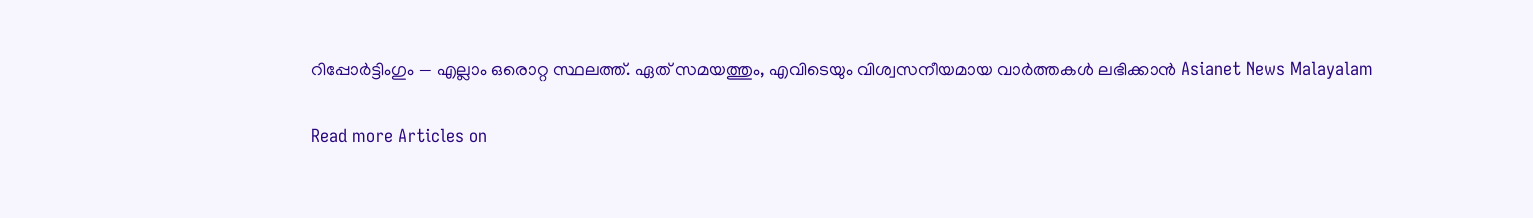റിപ്പോർട്ടിംഗും — എല്ലാം ഒരൊറ്റ സ്ഥലത്ത്. ഏത് സമയത്തും, എവിടെയും വിശ്വസനീയമായ വാർത്തകൾ ലഭിക്കാൻ Asianet News Malayalam

Read more Articles on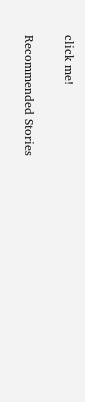click me!

Recommended Stories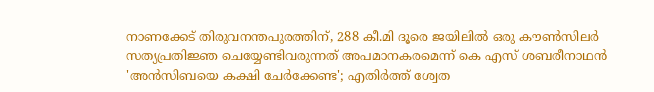നാണക്കേട് തിരുവനന്തപുരത്തിന്, 288 കീ.മി ദൂരെ ജയിലിൽ ഒരു കൗൺസിലർ സത്യപ്രതിജ്ഞ ചെയ്യേണ്ടിവരുന്നത് അപമാനകരമെന്ന് കെ എസ് ശബരീനാഥൻ
'അന്‍സിബയെ കക്ഷി ചേർക്കേണ്ട'; എതിർത്ത് ശ്വേത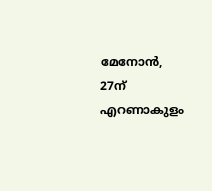മേനോൻ, 27ന് എറണാകുളം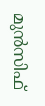മുന്‍സിഫ്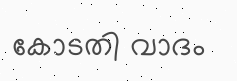കോടതി വാദം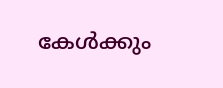കേള്‍ക്കും